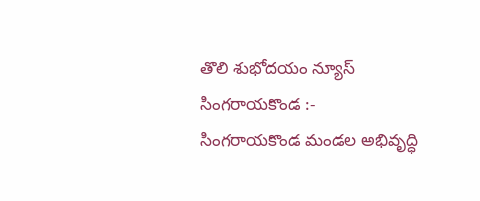తొలి శుభోదయం న్యూస్ సింగరాయకొండ :-
సింగరాయకొండ మండల అభివృద్ధి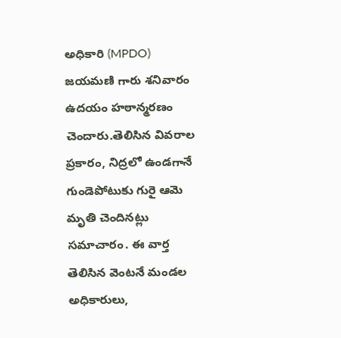అధికారి (MPDO) జయమణి గారు శనివారం ఉదయం హఠాన్మరణం చెందారు.తెలిసిన వివరాల ప్రకారం, నిద్రలో ఉండగానే గుండెపోటుకు గురై ఆమె మృతి చెందినట్లు సమాచారం. ఈ వార్త తెలిసిన వెంటనే మండల అధికారులు,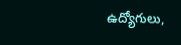ఉద్యోగులు,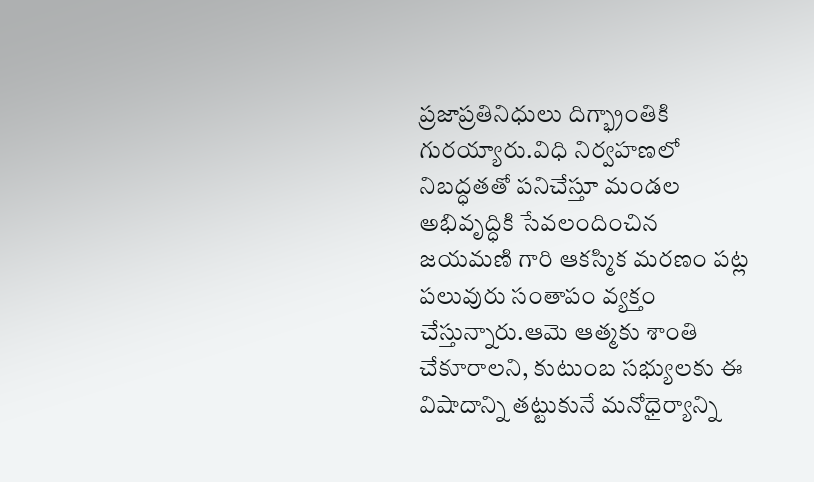ప్రజాప్రతినిధులు దిగ్భ్రాంతికి గురయ్యారు.విధి నిర్వహణలో నిబద్ధతతో పనిచేస్తూ మండల అభివృద్ధికి సేవలందించిన జయమణి గారి ఆకస్మిక మరణం పట్ల పలువురు సంతాపం వ్యక్తం చేస్తున్నారు.ఆమె ఆత్మకు శాంతి చేకూరాలని, కుటుంబ సభ్యులకు ఈ విషాదాన్ని తట్టుకునే మనోధైర్యాన్ని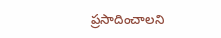ప్రసాదించాలని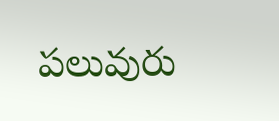పలువురు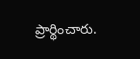ప్రార్థించారు.